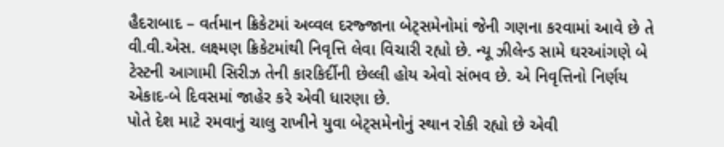હૈદરાબાદ – વર્તમાન ક્રિકેટમાં અવ્વલ દરજ્જાના બેટ્સમેનોમાં જેની ગણના કરવામાં આવે છે તે વી.વી.એસ. લક્ષ્મણ ક્રિકેટમાંથી નિવૃત્તિ લેવા વિચારી રહ્યો છે. ન્યૂ ઝીલેન્ડ સામે ઘરઆંગણે બે ટેસ્ટની આગામી સિરીઝ તેની કારકિર્દીની છેલ્લી હોય એવો સંભવ છે. એ નિવૃત્તિનો નિર્ણય એકાદ-બે દિવસમાં જાહેર કરે એવી ધારણા છે.
પોતે દેશ માટે રમવાનું ચાલુ રાખીને યુવા બેટ્સમેનોનું સ્થાન રોકી રહ્યો છે એવી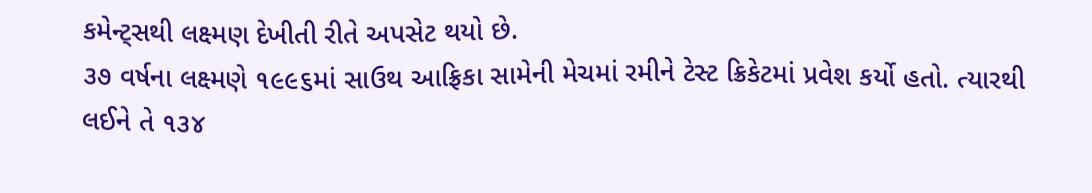કમેન્ટ્સથી લક્ષ્મણ દેખીતી રીતે અપસેટ થયો છે.
૩૭ વર્ષના લક્ષ્મણે ૧૯૯૬માં સાઉથ આફ્રિકા સામેની મેચમાં રમીને ટેસ્ટ ક્રિકેટમાં પ્રવેશ કર્યો હતો. ત્યારથી લઈને તે ૧૩૪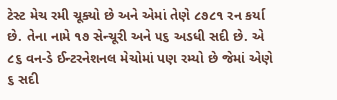ટેસ્ટ મેચ રમી ચૂક્યો છે અને એમાં તેણે ૮૭૮૧ રન કર્યા છે. તેના નામે ૧૭ સેન્ચૂરી અને ૫૬ અડધી સદી છે. એ ૮૬ વન-ડે ઈન્ટરનેશનલ મેચોમાં પણ રમ્યો છે જેમાં એણે ૬ સદી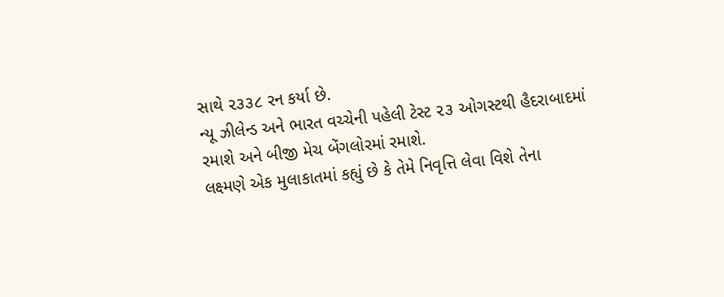સાથે ૨૩૩૮ રન કર્યા છે.
ન્યૂ ઝીલેન્ડ અને ભારત વચ્ચેની પહેલી ટેસ્ટ ૨૩ ઓગસ્ટથી હૈદરાબાદમાં રમાશે અને બીજી મેચ બેંગલોરમાં રમાશે.
લક્ષ્મણે એક મુલાકાતમાં કહ્યું છે કે તેમે નિવૃત્તિ લેવા વિશે તેના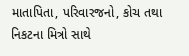માતાપિતા, પરિવારજનો, કોચ તથા નિકટના મિત્રો સાથે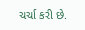ચર્ચા કરી છે.